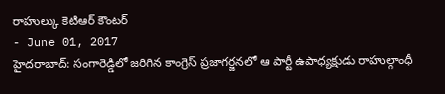రాహుల్కు కెటిఆర్ కౌంటర్
- June 01, 2017
హైదరాబాద్: సంగారెడ్డిలో జరిగిన కాంగ్రెస్ ప్రజాగర్జనలో ఆ పార్టీ ఉపాధ్యక్షుడు రాహుల్గాంధీ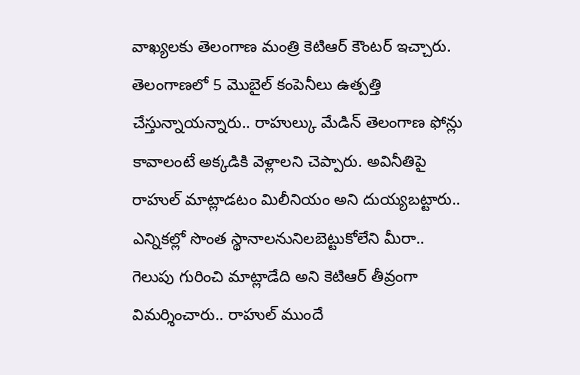వాఖ్యలకు తెలంగాణ మంత్రి కెటిఆర్ కౌంటర్ ఇచ్చారు. తెలంగాణలో 5 మొబైల్ కంపెనీలు ఉత్పత్తి చేస్తున్నాయన్నారు.. రాహుల్కు మేడిన్ తెలంగాణ ఫోన్లు కావాలంటే అక్కడికి వెళ్లాలని చెప్పారు. అవినీతిపై రాహుల్ మాట్లాడటం మిలీనియం అని దుయ్యబట్టారు.. ఎన్నికల్లో సొంత స్థానాలనునిలబెట్టుకోలేని మీరా.. గెలుపు గురించి మాట్లాడేది అని కెటిఆర్ తీవ్రంగా విమర్శించారు.. రాహుల్ ముందే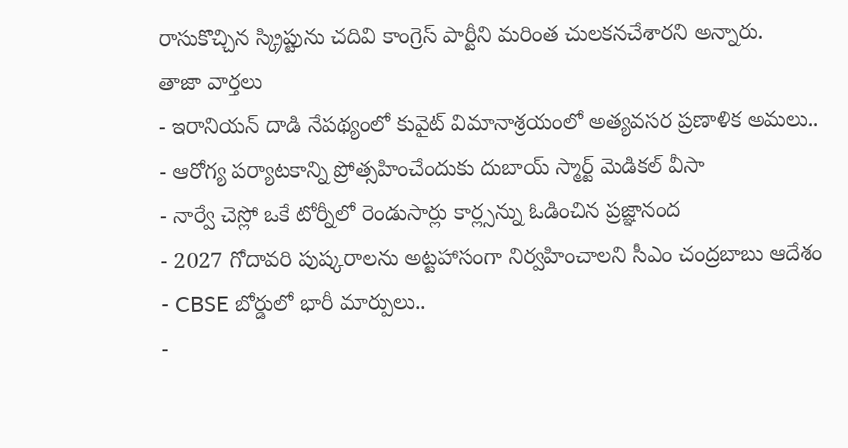రాసుకొచ్చిన స్క్రిప్టును చదివి కాంగ్రెస్ పార్టీని మరింత చులకనచేశారని అన్నారు.
తాజా వార్తలు
- ఇరానియన్ దాడి నేపథ్యంలో కువైట్ విమానాశ్రయంలో అత్యవసర ప్రణాళిక అమలు..
- ఆరోగ్య పర్యాటకాన్ని ప్రోత్సహించేందుకు దుబాయ్ స్మార్ట్ మెడికల్ వీసా
- నార్వే చెస్లో ఒకే టోర్నీలో రెండుసార్లు కార్ల్సన్ను ఓడించిన ప్రజ్ఞానంద
- 2027 గోదావరి పుష్కరాలను అట్టహాసంగా నిర్వహించాలని సీఎం చంద్రబాబు ఆదేశం
- CBSE బోర్డులో భారీ మార్పులు..
-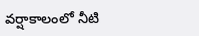వర్షాకాలంలో నీటి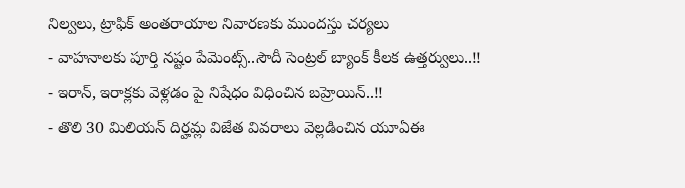నిల్వలు, ట్రాఫిక్ అంతరాయాల నివారణకు ముందస్తు చర్యలు
- వాహనాలకు పూర్తి నష్టం పేమెంట్స్..సౌదీ సెంట్రల్ బ్యాంక్ కీలక ఉత్తర్వులు..!!
- ఇరాన్, ఇరాక్లకు వెళ్లడం పై నిషేధం విధించిన బహ్రెయిన్..!!
- తొలి 30 మిలియన్ దిర్హమ్ల విజేత వివరాలు వెల్లడించిన యూఏఈ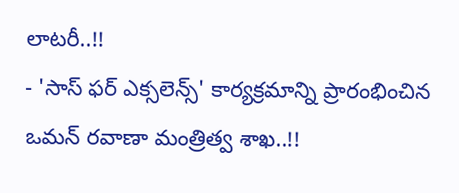లాటరీ..!!
- 'సాస్ ఫర్ ఎక్సలెన్స్' కార్యక్రమాన్ని ప్రారంభించిన ఒమన్ రవాణా మంత్రిత్వ శాఖ..!!